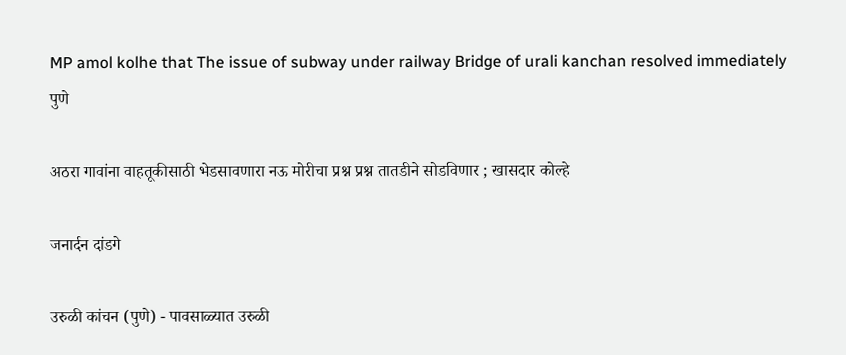MP amol kolhe that The issue of subway under railway Bridge of urali kanchan resolved immediately
पुणे

अठरा गावांना वाहतूकीसाठी भेडसावणारा नऊ मोरीचा प्रश्न प्रश्न तातडीने सोडविणार ; खासदार कोल्हे

जनार्दन दांडगे

उरुळी कांचन (पुणे) - पावसाळ्यात उरुळी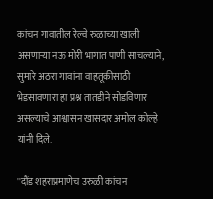कांचन गावातील रेल्वे रुळाच्या खाली असणाऱ्या नऊ मोरी भागात पाणी साचल्याने, सुमारे अठरा गावांना वाहतूकीसाठी भेडसावणारा हा प्रश्न तातडीने सोडविणार असल्याचे आश्वासन खासदार अमोल कोल्हे यांनी दिले.

''दौंड शहराप्रमाणेच उरुळी कांचन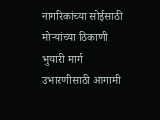नागरिकांच्या सोईसाठी मोऱ्यांच्या ठिकाणी भुयारी मार्ग उभारणीसाठी आगामी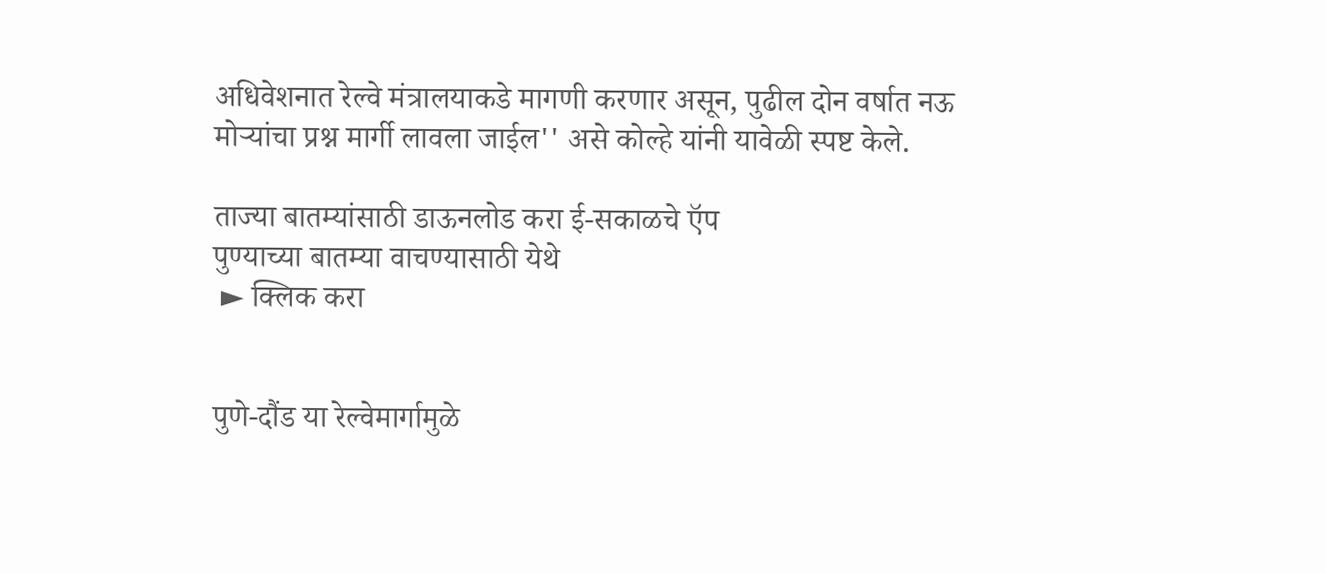अधिवेशनात रेल्वे मंत्रालयाकडे मागणी करणार असून, पुढील दोन वर्षात नऊ मोऱ्यांचा प्रश्न मार्गी लावला जाईल'' असे कोल्हे यांनी यावेळी स्पष्ट केले.

ताज्या बातम्यांसाठी डाऊनलोड करा ई-सकाळचे ऍप
पुण्याच्या बातम्या वाचण्यासाठी येथे
 ► क्लिक करा


पुणे-दौंड या रेल्वेमार्गामुळे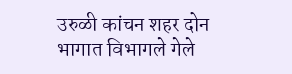उरुळी कांचन शहर दोन भागात विभागले गेले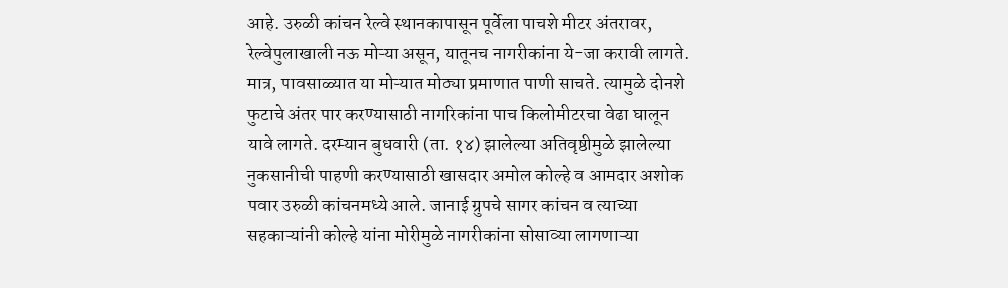आहे. उरुळी कांचन रेल्वे स्थानकापासून पूर्वेला पाचशे मीटर अंतरावर, रेल्वेपुलाखाली नऊ मोऱ्या असून, यातूनच नागरीकांना ये-जा करावी लागते. मात्र, पावसाळ्यात या मोऱ्यात मोठ्या प्रमाणात पाणी साचते. त्यामुळे दोनशे फुटाचे अंतर पार करण्यासाठी नागरिकांना पाच किलोमीटरचा वेढा घालून यावे लागते. दरम्यान बुधवारी (ता. १४) झालेल्या अतिवृष्ठीमुळे झालेल्या नुकसानीची पाहणी करण्यासाठी खासदार अमोल कोल्हे व आमदार अशोक पवार उरुळी कांचनमध्ये आले. जानाई ग्रुपचे सागर कांचन व त्याच्या सहकाऱ्यांनी कोल्हे यांना मोरीमुळे नागरीकांना सोसाव्या लागणाऱ्या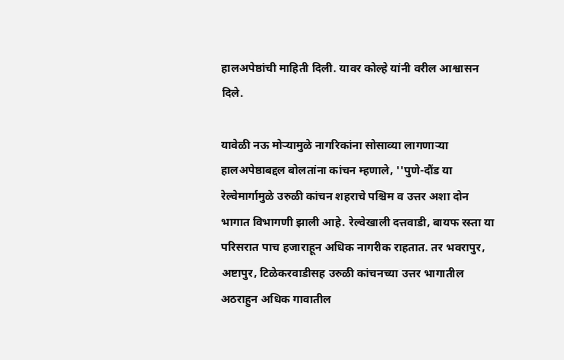हालअपेष्ठांची माहिती दिली. यावर कोल्हे यांनी वरील आश्वासन दिले.

यावेळी नऊ मोऱ्यामुळे नागरिकांना सोसाव्या लागणाऱ्या हालअपेष्ठाबद्दल बोलतांना कांचन म्हणाले, ''पुणे-दौंड या रेल्वेमार्गामुळे उरुळी कांचन शहराचे पश्चिम व उत्तर अशा दोन भागात विभागणी झाली आहे. रेल्वेखाली दत्तवाडी, बायफ रस्ता या परिसरात पाच हजाराहून अधिक नागरीक राहतात. तर भवरापुर, अष्टापुर, टिळेकरवाडीसह उरुळी कांचनच्या उत्तर भागातील अठराहुन अधिक गावातील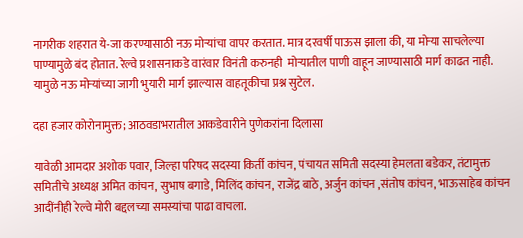नागरीक शहरात ये-जा करण्यासाठी नऊ मोऱ्यांचा वापर करतात. मात्र दरवर्षी पाऊस झाला की, या मोऱ्या साचलेल्या पाण्यामुळे बंद होतात. रेल्वे प्रशासनाकडे वारंवार विनंती करुनही  मोऱ्यातील पाणी वाहून जाण्यासाठी मार्ग काढत नाही. यामुळे नऊ मोऱ्यांच्या जागी भुयारी मार्ग झाल्यास वाहतूकीचा प्रश्न सुटेल.

दहा हजार कोरोनामुक्त; आठवडाभरातील आकडेवारीने पुणेकरांना दिलासा

यावेळी आमदार अशोक पवार, जिल्हा परिषद सदस्या किर्ती कांचन, पंचायत समिती सदस्या हेमलता बडेकर, तंटामुक्त समितीचे अध्यक्ष अमित कांचन, सुभाष बगाडे, मिलिंद कांचन, राजेंद्र बाठे, अर्जुन कांचन ,संतोष कांचन, भाऊसाहेब कांचन आदींनीही रेल्वे मोरी बद्दलच्या समस्यांचा पाढा वाचला.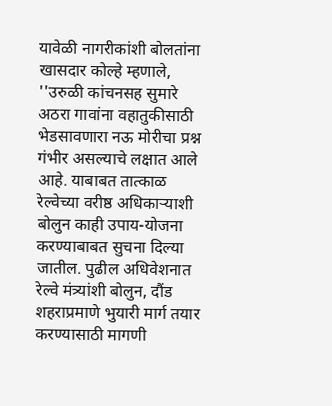यावेळी नागरीकांशी बोलतांना खासदार कोल्हे म्हणाले, ''उरुळी कांचनसह सुमारे अठरा गावांना वहातुकीसाठी भेडसावणारा नऊ मोरीचा प्रश्न गंभीर असल्याचे लक्षात आले आहे. याबाबत तात्काळ रेल्वेच्या वरीष्ठ अधिकाऱ्याशी बोलुन काही उपाय-योजना करण्याबाबत सुचना दिल्या जातील. पुढील अधिवेशनात रेल्वे मंत्र्यांशी बोलुन, दौंड शहराप्रमाणे भुयारी मार्ग तयार करण्यासाठी मागणी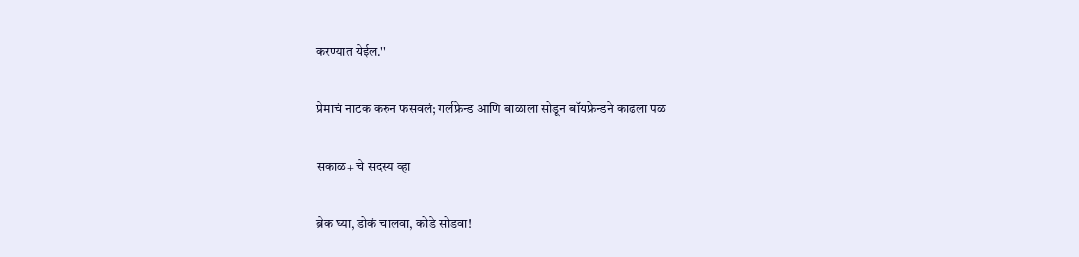करण्यात येईल.''

प्रेमाचं नाटक करुन फसवलं; गर्लफ्रेन्ड आणि बाळाला सोडून बॉयफ्रेन्डने काढला पळ

सकाळ+ चे सदस्य व्हा

ब्रेक घ्या, डोकं चालवा, कोडे सोडवा!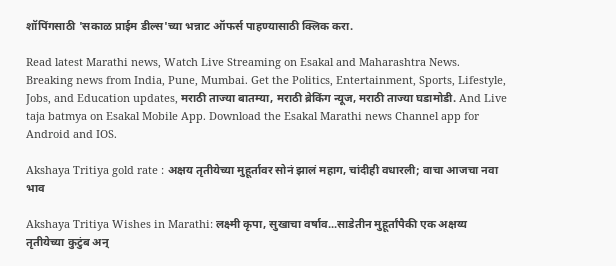शॉपिंगसाठी 'सकाळ प्राईम डील्स'च्या भन्नाट ऑफर्स पाहण्यासाठी क्लिक करा.

Read latest Marathi news, Watch Live Streaming on Esakal and Maharashtra News. Breaking news from India, Pune, Mumbai. Get the Politics, Entertainment, Sports, Lifestyle, Jobs, and Education updates, मराठी ताज्या बातम्या, मराठी ब्रेकिंग न्यूज, मराठी ताज्या घडामोडी. And Live taja batmya on Esakal Mobile App. Download the Esakal Marathi news Channel app for Android and IOS.

Akshaya Tritiya gold rate : अक्षय तृतीयेच्या मुहूर्तावर सोनं झालं महाग, चांदीही वधारली; वाचा आजचा नवा भाव

Akshaya Tritiya Wishes in Marathi: लक्ष्मी कृपा, सुखाचा वर्षाव...साडेतीन मुहूर्तांपैकी एक अक्षय्य तृतीयेच्या कुटुंब अन्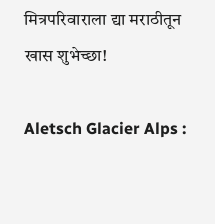मित्रपरिवाराला द्या मराठीतून खास शुभेच्छा!

Aletsch Glacier Alps :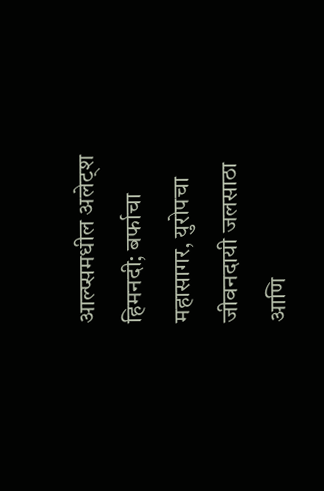आल्प्समधील अलेट्श हिमनदी; बर्फाचा महासागर, युरोपचा जीवनदायी जलसाठा आणि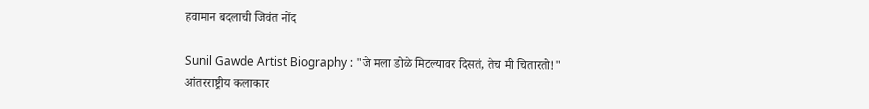हवामान बदलाची जिवंत नोंद

Sunil Gawde Artist Biography : "जे मला डोळे मिटल्यावर दिसतं, तेच मी चितारतो!" आंतरराष्ट्रीय कलाकार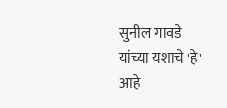सुनील गावडे यांच्या यशाचे 'हे' आहे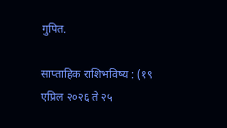गुपित.

साप्ताहिक राशिभविष्य : (१९ एप्रिल २०२६ ते २५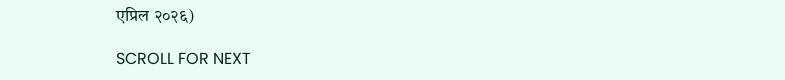एप्रिल २०२६)

SCROLL FOR NEXT